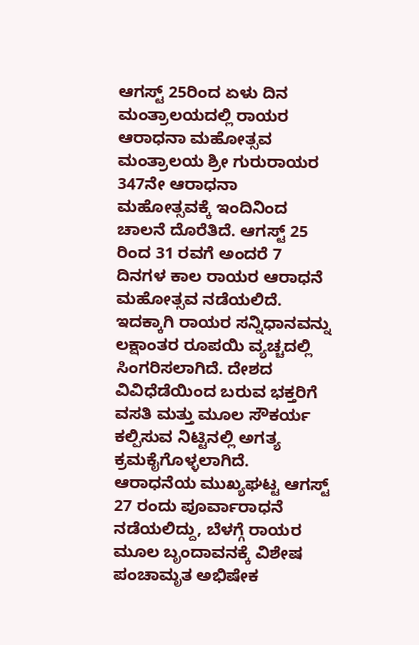ಆಗಸ್ಟ್ 25ರಿಂದ ಏಳು ದಿನ ಮಂತ್ರಾಲಯದಲ್ಲಿ ರಾಯರ ಆರಾಧನಾ ಮಹೋತ್ಸವ
ಮಂತ್ರಾಲಯ ಶ್ರೀ ಗುರುರಾಯರ 347ನೇ ಆರಾಧನಾ ಮಹೋತ್ಸವಕ್ಕೆ ಇಂದಿನಿಂದ ಚಾಲನೆ ದೊರೆತಿದೆ. ಆಗಸ್ಟ್ 25 ರಿಂದ 31 ರವಗೆ ಅಂದರೆ 7 ದಿನಗಳ ಕಾಲ ರಾಯರ ಆರಾಧನೆ ಮಹೋತ್ಸವ ನಡೆಯಲಿದೆ.
ಇದಕ್ಕಾಗಿ ರಾಯರ ಸನ್ನಿಧಾನವನ್ನು ಲಕ್ಷಾಂತರ ರೂಪಯಿ ವ್ಯಚ್ಚದಲ್ಲಿ ಸಿಂಗರಿಸಲಾಗಿದೆ. ದೇಶದ ವಿವಿಧೆಡೆಯಿಂದ ಬರುವ ಭಕ್ತರಿಗೆ ವಸತಿ ಮತ್ತು ಮೂಲ ಸೌಕರ್ಯ ಕಲ್ಪಿಸುವ ನಿಟ್ಟಿನಲ್ಲಿ ಅಗತ್ಯ ಕ್ರಮಕೈಗೊಳ್ಳಲಾಗಿದೆ.
ಆರಾಧನೆಯ ಮುಖ್ಯಘಟ್ಟ ಆಗಸ್ಟ್ 27 ರಂದು ಪೂರ್ವಾರಾಧನೆ ನಡೆಯಲಿದ್ದು, ಬೆಳಗ್ಗೆ ರಾಯರ ಮೂಲ ಬೃಂದಾವನಕ್ಕೆ ವಿಶೇಷ ಪಂಚಾಮೃತ ಅಭಿಷೇಕ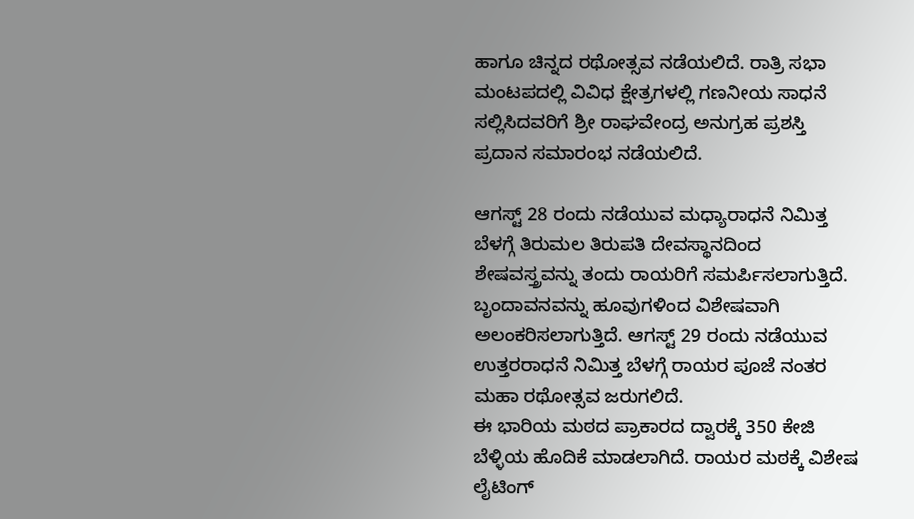ಹಾಗೂ ಚಿನ್ನದ ರಥೋತ್ಸವ ನಡೆಯಲಿದೆ. ರಾತ್ರಿ ಸಭಾ ಮಂಟಪದಲ್ಲಿ ವಿವಿಧ ಕ್ಷೇತ್ರಗಳಲ್ಲಿ ಗಣನೀಯ ಸಾಧನೆ ಸಲ್ಲಿಸಿದವರಿಗೆ ಶ್ರೀ ರಾಘವೇಂದ್ರ ಅನುಗ್ರಹ ಪ್ರಶಸ್ತಿ ಪ್ರದಾನ ಸಮಾರಂಭ ನಡೆಯಲಿದೆ.

ಆಗಸ್ಟ್ 28 ರಂದು ನಡೆಯುವ ಮಧ್ಯಾರಾಧನೆ ನಿಮಿತ್ತ ಬೆಳಗ್ಗೆ ತಿರುಮಲ ತಿರುಪತಿ ದೇವಸ್ಥಾನದಿಂದ ಶೇಷವಸ್ತ್ರವನ್ನು ತಂದು ರಾಯರಿಗೆ ಸಮರ್ಪಿಸಲಾಗುತ್ತಿದೆ. ಬೃಂದಾವನವನ್ನು ಹೂವುಗಳಿಂದ ವಿಶೇಷವಾಗಿ ಅಲಂಕರಿಸಲಾಗುತ್ತಿದೆ. ಆಗಸ್ಟ್ 29 ರಂದು ನಡೆಯುವ ಉತ್ತರರಾಧನೆ ನಿಮಿತ್ತ ಬೆಳಗ್ಗೆ ರಾಯರ ಪೂಜೆ ನಂತರ ಮಹಾ ರಥೋತ್ಸವ ಜರುಗಲಿದೆ.
ಈ ಭಾರಿಯ ಮಠದ ಪ್ರಾಕಾರದ ದ್ವಾರಕ್ಕೆ 350 ಕೇಜಿ ಬೆಳ್ಳಿಯ ಹೊದಿಕೆ ಮಾಡಲಾಗಿದೆ. ರಾಯರ ಮಠಕ್ಕೆ ವಿಶೇಷ ಲೈಟಿಂಗ್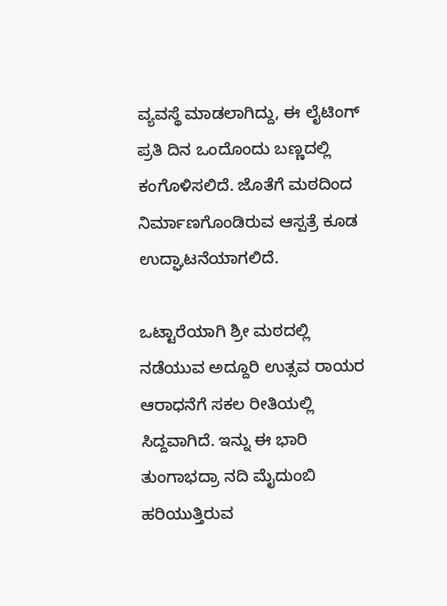ವ್ಯವಸ್ಥೆ ಮಾಡಲಾಗಿದ್ದು, ಈ ಲೈಟಿಂಗ್ ಪ್ರತಿ ದಿನ ಒಂದೊಂದು ಬಣ್ಣದಲ್ಲಿ ಕಂಗೊಳಿಸಲಿದೆ. ಜೊತೆಗೆ ಮಠದಿಂದ ನಿರ್ಮಾಣಗೊಂಡಿರುವ ಆಸ್ಪತ್ರೆ ಕೂಡ ಉದ್ಘಾಟನೆಯಾಗಲಿದೆ.

ಒಟ್ಟಾರೆಯಾಗಿ ಶ್ರೀ ಮಠದಲ್ಲಿ ನಡೆಯುವ ಅದ್ದೂರಿ ಉತ್ಸವ ರಾಯರ ಆರಾಧನೆಗೆ ಸಕಲ ರೀತಿಯಲ್ಲಿ ಸಿದ್ದವಾಗಿದೆ. ಇನ್ನು ಈ ಭಾರಿ ತುಂಗಾಭದ್ರಾ ನದಿ ಮೈದುಂಬಿ ಹರಿಯುತ್ತಿರುವ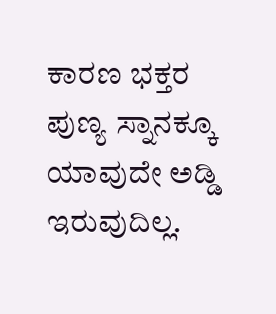ಕಾರಣ ಭಕ್ತರ ಪುಣ್ಯ ಸ್ನಾನಕ್ಕೂ ಯಾವುದೇ ಅಡ್ಡಿ ಇರುವುದಿಲ್ಲ.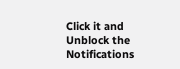Click it and Unblock the Notifications